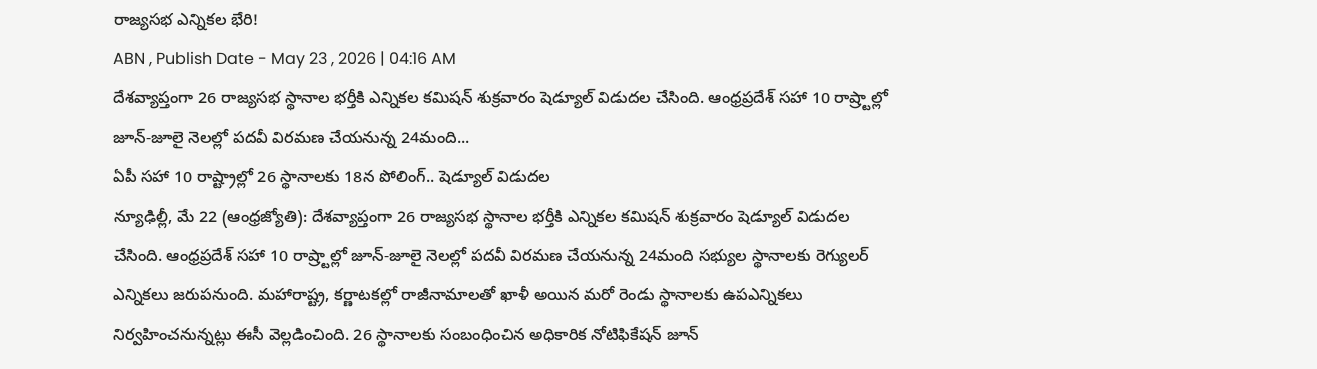రాజ్యసభ ఎన్నికల భేరి!
ABN , Publish Date - May 23 , 2026 | 04:16 AM
దేశవ్యాప్తంగా 26 రాజ్యసభ స్థానాల భర్తీకి ఎన్నికల కమిషన్ శుక్రవారం షెడ్యూల్ విడుదల చేసింది. ఆంధ్రప్రదేశ్ సహా 10 రాష్ర్టాల్లో జూన్-జూలై నెలల్లో పదవీ విరమణ చేయనున్న 24మంది...
ఏపీ సహా 10 రాష్ట్రాల్లో 26 స్థానాలకు 18న పోలింగ్.. షెడ్యూల్ విడుదల
న్యూఢిల్లీ, మే 22 (ఆంధ్రజ్యోతి): దేశవ్యాప్తంగా 26 రాజ్యసభ స్థానాల భర్తీకి ఎన్నికల కమిషన్ శుక్రవారం షెడ్యూల్ విడుదల చేసింది. ఆంధ్రప్రదేశ్ సహా 10 రాష్ర్టాల్లో జూన్-జూలై నెలల్లో పదవీ విరమణ చేయనున్న 24మంది సభ్యుల స్థానాలకు రెగ్యులర్ ఎన్నికలు జరుపనుంది. మహారాష్ట్ర, కర్ణాటకల్లో రాజీనామాలతో ఖాళీ అయిన మరో రెండు స్థానాలకు ఉపఎన్నికలు నిర్వహించనున్నట్లు ఈసీ వెల్లడించింది. 26 స్థానాలకు సంబంధించిన అధికారిక నోటిఫికేషన్ జూన్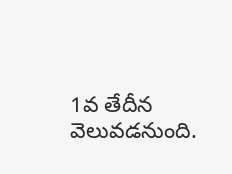1వ తేదీన వెలువడనుంది.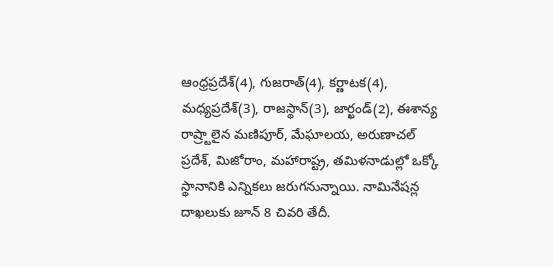ఆంధ్రప్రదేశ్(4), గుజరాత్(4), కర్ణాటక(4), మధ్యప్రదేశ్(3), రాజస్థాన్(3), జార్ఖండ్(2), ఈశాన్య రాష్ర్టాలైన మణిపూర్, మేఘాలయ, అరుణాచల్ ప్రదేశ్, మిజోరాం, మహారాష్ట్ర, తమిళనాడుల్లో ఒక్కో స్థానానికి ఎన్నికలు జరుగనున్నాయి. నామినేషన్ల దాఖలుకు జూన్ 8 చివరి తేదీ.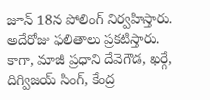జూన్ 18న పోలింగ్ నిర్వహిస్తారు. అదేరోజు ఫలితాలు ప్రకటిస్తారు. కాగా, మాజీ ప్రధాని దేవెగౌడ, ఖర్గే, దిగ్విజయ్ సింగ్, కేంద్ర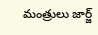మంత్రులు జార్జ్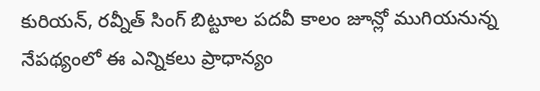కురియన్, రవ్నీత్ సింగ్ బిట్టూల పదవీ కాలం జూన్లో ముగియనున్న నేపథ్యంలో ఈ ఎన్నికలు ప్రాధాన్యం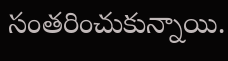సంతరించుకున్నాయి.